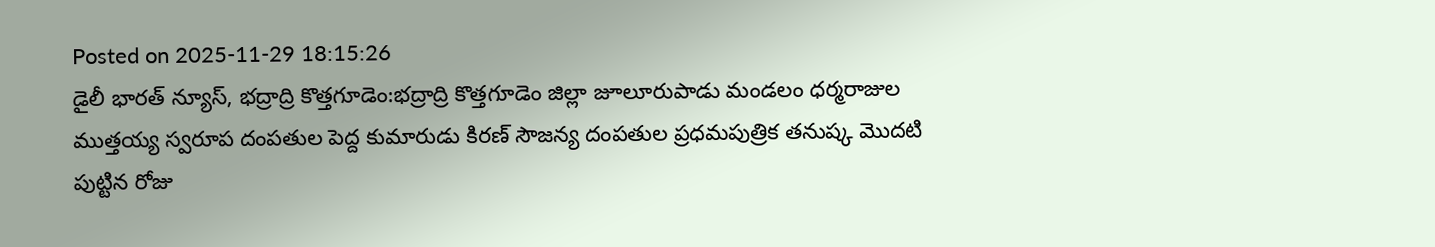Posted on 2025-11-29 18:15:26
డైలీ భారత్ న్యూస్, భద్రాద్రి కొత్తగూడెం:భద్రాద్రి కొత్తగూడెం జిల్లా జూలూరుపాడు మండలం ధర్మరాజుల ముత్తయ్య స్వరూప దంపతుల పెద్ద కుమారుడు కిరణ్ సౌజన్య దంపతుల ప్రధమపుత్రిక తనుష్క మొదటి పుట్టిన రోజు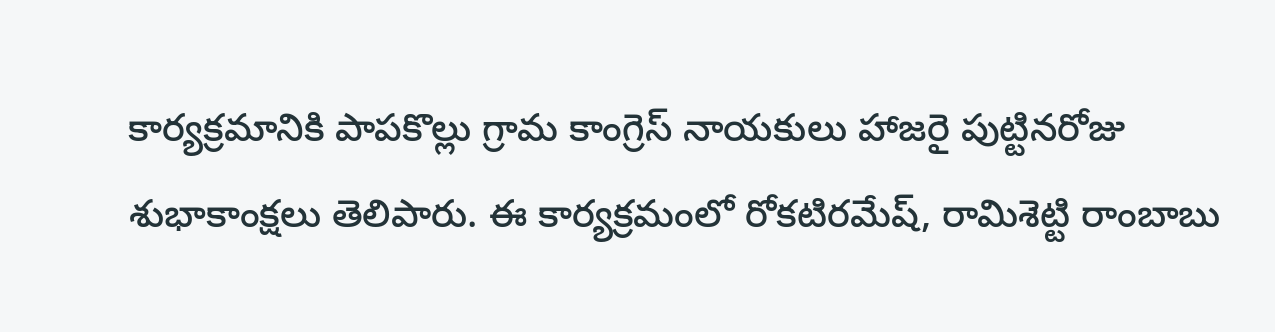కార్యక్రమానికి పాపకొల్లు గ్రామ కాంగ్రెస్ నాయకులు హాజరై పుట్టినరోజు శుభాకాంక్షలు తెలిపారు. ఈ కార్యక్రమంలో రోకటిరమేష్, రామిశెట్టి రాంబాబు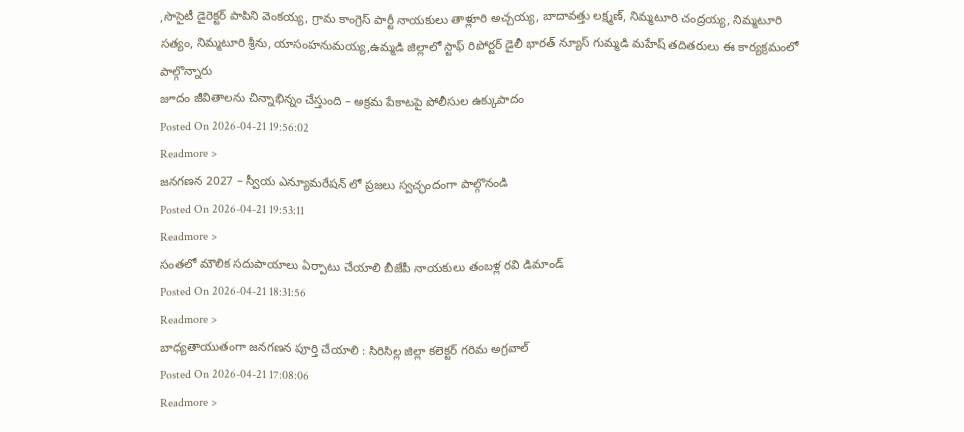,సొసైటీ డైరెక్టర్ పాపిని వెంకయ్య, గ్రామ కాంగ్రెస్ పార్టీ నాయకులు తాళ్లూరి అచ్చయ్య, బాదావత్తు లక్ష్మణ్, నిమ్మటూరి చంద్రయ్య, నిమ్మటూరి సత్యం, నిమ్మటూరి శ్రీను, యాసంహనుమయ్య,ఉమ్మడి జిల్లాలో స్టాఫ్ రిపోర్టర్ డైలీ భారత్ న్యూస్ గుమ్మడి మహేష్ తదితరులు ఈ కార్యక్రమంలో పాల్గొన్నారు
జూదం జీవితాలను చిన్నాభిన్నం చేస్తుంది – అక్రమ పేకాటపై పోలీసుల ఉక్కుపాదం
Posted On 2026-04-21 19:56:02
Readmore >
జనగణన 2027 – స్వీయ ఎన్యూమరేషన్ లో ప్రజలు స్వచ్ఛందంగా పాల్గొనండి
Posted On 2026-04-21 19:53:11
Readmore >
సంతలో మౌలిక సదుపాయాలు ఏర్పాటు చేయాలి బీజేపీ నాయకులు తంబళ్ల రవి డిమాండ్
Posted On 2026-04-21 18:31:56
Readmore >
బాధ్యతాయుతంగా జనగణన పూర్తి చేయాలి : సిరిసిల్ల జిల్లా కలెక్టర్ గరిమ అగ్రవాల్
Posted On 2026-04-21 17:08:06
Readmore >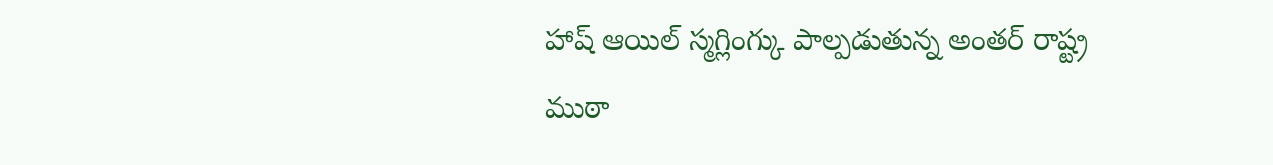హాష్ ఆయిల్ స్మగ్లింగ్కు పాల్పడుతున్న అంతర్ రాష్ట్ర ముఠా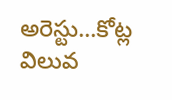అరెస్టు...కోట్ల విలువ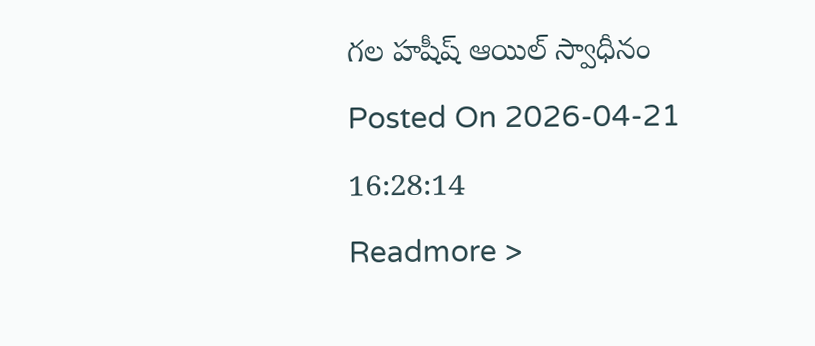గల హషీష్ ఆయిల్ స్వాధీనం
Posted On 2026-04-21 16:28:14
Readmore >